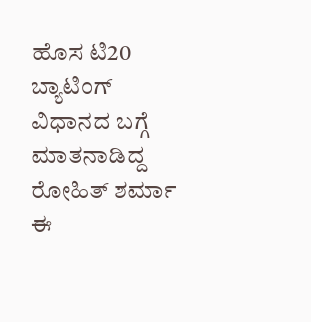ಹೊಸ ಟಿ20 ಬ್ಯಾಟಿಂಗ್ ವಿಧಾನದ ಬಗ್ಗೆ ಮಾತನಾಡಿದ್ದ ರೋಹಿತ್ ಶರ್ಮಾ
ಈ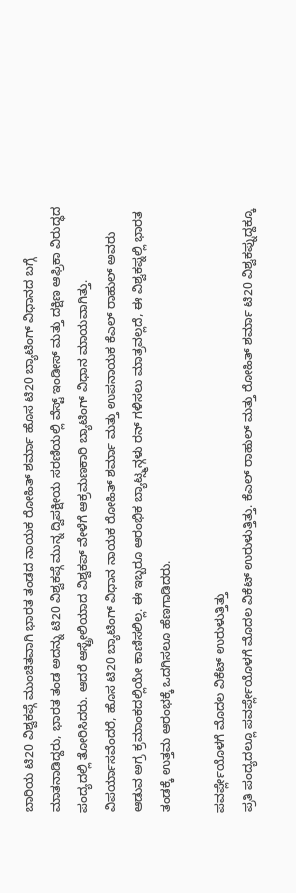ಬಾರಿಯ ಟಿ20 ವಿಶ್ವಕಪ್ಗೆ ಮುಂಚಿತವಾಗಿ ಭಾರತ ತಂಡದ ನಾಯಕ ರೋಹಿತ್ ಶರ್ಮಾ ಹೊಸ ಟಿ20 ಬ್ಯಾಟಿಂಗ್ ವಿಧಾನದ ಬಗ್ಗೆ ಮಾತನಾಡಿದ್ದರು, ಭಾರತ ತಂಡ ಅದನ್ನು ಟಿ20 ವಿಶ್ವಕಪ್ಗೆ ಮುನ್ನ ದ್ವಿಪಕ್ಷೀಯ ಸರಣಿಯಲ್ಲಿ ವೆಸ್ಟ್ ಇಂಡೀಸ್ ಮತ್ತು ದಕ್ಷಿಣ ಆಫ್ರಿಕಾ ವಿರುದ್ಧದ ಪಂದ್ಯದಲ್ಲಿ ತೋರಿಸಿದರು. ಆದರೆ ಆಸ್ಟ್ರೇಲಿಯಾದ ವಿಶ್ವಕಪ್ ವೇಳೆಗೆ ಆಕ್ರಮಣಕಾರಿ ಬ್ಯಾಟಿಂಗ್ ವಿಧಾನ ಮಾಯವಾಗಿತ್ತು.
ವಿಪರ್ಯಾಸವೆಂದರೆ, ಹೊಸ ಟಿ20 ಬ್ಯಾಟಿಂಗ್ ವಿಧಾನ ನಾಯಕ ರೋಹಿತ್ ಶರ್ಮಾ ಮತ್ತು ಉಪನಾಯಕ ಕೆಎಲ್ ರಾಹುಲ್ ಅವರು ಆಡುವ ಅಗ್ರ ಕ್ರಮಾಂಕದಲ್ಲಿಯೇ ಕಾಣಿಸಲಿಲ್ಲ. ಈ ಇಬ್ಬರೂ ಆರಂಭಿಕ ಬ್ಯಾಟ್ಸ್ಮನ್ಗಳು ರನ್ ಗಳಿಸಲು ಮಾತ್ರವಲ್ಲದೆ, ಈ ವಿಶ್ವಕಪ್ನಲ್ಲಿ ಭಾರತ ತಂಡಕ್ಕೆ ಉತ್ತಮ ಆರಂಭಕ್ಕೆ ಒದಗಿಸಲೂ ಹೆಣಗಾಡಿದರು.

ಪವರ್ಪ್ಲೇಯೊಳಗೆ ಮೊದಲ ವಿಕೆಟ್ ಉರುಳುತ್ತಿತ್ತು
ಪ್ರತಿ ಪಂದ್ಯದಲ್ಲೂ ಪವರ್ಪ್ಲೇಯೊಳಗೆ ಮೊದಲ ವಿಕೆಟ್ ಉರುಳುತ್ತಿತ್ತು. ಕೆಎಲ್ ರಾಹುಲ್ ಮತ್ತು ರೋಹಿತ್ ಶರ್ಮಾ ಟಿ20 ವಿಶ್ವಕಪ್ನುದ್ದಕ್ಕೂ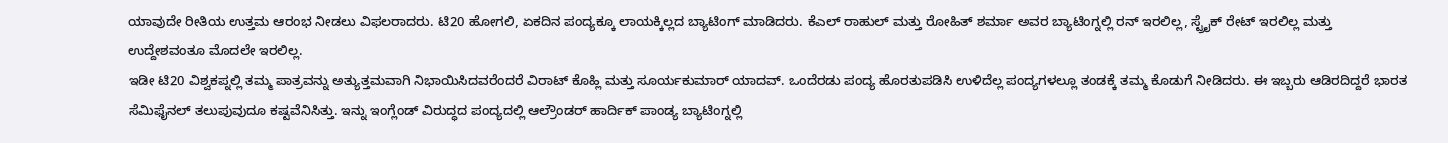ಯಾವುದೇ ರೀತಿಯ ಉತ್ತಮ ಆರಂಭ ನೀಡಲು ವಿಫಲರಾದರು. ಟಿ20 ಹೋಗಲಿ, ಏಕದಿನ ಪಂದ್ಯಕ್ಕೂ ಲಾಯಕ್ಕಿಲ್ಲದ ಬ್ಯಾಟಿಂಗ್ ಮಾಡಿದರು. ಕೆಎಲ್ ರಾಹುಲ್ ಮತ್ತು ರೋಹಿತ್ ಶರ್ಮಾ ಅವರ ಬ್ಯಾಟಿಂಗ್ನಲ್ಲಿ ರನ್ ಇರಲಿಲ್ಲ, ಸ್ಟ್ರೈಕ್ ರೇಟ್ ಇರಲಿಲ್ಲ ಮತ್ತು ಉದ್ದೇಶವಂತೂ ಮೊದಲೇ ಇರಲಿಲ್ಲ.
ಇಡೀ ಟಿ20 ವಿಶ್ವಕಪ್ನಲ್ಲಿ ತಮ್ಮ ಪಾತ್ರವನ್ನು ಅತ್ಯುತ್ತಮವಾಗಿ ನಿಭಾಯಿಸಿದವರೆಂದರೆ ವಿರಾಟ್ ಕೊಹ್ಲಿ ಮತ್ತು ಸೂರ್ಯಕುಮಾರ್ ಯಾದವ್. ಒಂದೆರಡು ಪಂದ್ಯ ಹೊರತುಪಡಿಸಿ ಉಳಿದೆಲ್ಲ ಪಂದ್ಯಗಳಲ್ಲೂ ತಂಡಕ್ಕೆ ತಮ್ಮ ಕೊಡುಗೆ ನೀಡಿದರು. ಈ ಇಬ್ಬರು ಆಡಿರದಿದ್ದರೆ ಭಾರತ ಸೆಮಿಫೈನಲ್ ತಲುಪುವುದೂ ಕಷ್ಟವೆನಿಸಿತ್ತು. ಇನ್ನು ಇಂಗ್ಲೆಂಡ್ ವಿರುದ್ಧದ ಪಂದ್ಯದಲ್ಲಿ ಆಲ್ರೌಂಡರ್ ಹಾರ್ದಿಕ್ ಪಾಂಡ್ಯ ಬ್ಯಾಟಿಂಗ್ನಲ್ಲಿ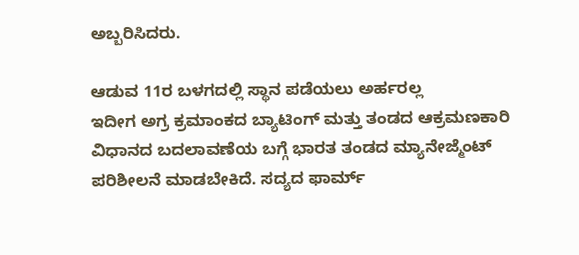ಅಬ್ಬರಿಸಿದರು.

ಆಡುವ 11ರ ಬಳಗದಲ್ಲಿ ಸ್ಥಾನ ಪಡೆಯಲು ಅರ್ಹರಲ್ಲ
ಇದೀಗ ಅಗ್ರ ಕ್ರಮಾಂಕದ ಬ್ಯಾಟಿಂಗ್ ಮತ್ತು ತಂಡದ ಆಕ್ರಮಣಕಾರಿ ವಿಧಾನದ ಬದಲಾವಣೆಯ ಬಗ್ಗೆ ಭಾರತ ತಂಡದ ಮ್ಯಾನೇಜ್ಮೆಂಟ್ ಪರಿಶೀಲನೆ ಮಾಡಬೇಕಿದೆ. ಸದ್ಯದ ಫಾರ್ಮ್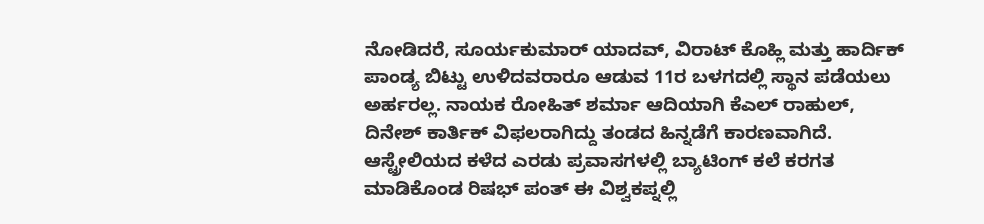ನೋಡಿದರೆ, ಸೂರ್ಯಕುಮಾರ್ ಯಾದವ್, ವಿರಾಟ್ ಕೊಹ್ಲಿ ಮತ್ತು ಹಾರ್ದಿಕ್ ಪಾಂಡ್ಯ ಬಿಟ್ಟು ಉಳಿದವರಾರೂ ಆಡುವ 11ರ ಬಳಗದಲ್ಲಿ ಸ್ಥಾನ ಪಡೆಯಲು ಅರ್ಹರಲ್ಲ. ನಾಯಕ ರೋಹಿತ್ ಶರ್ಮಾ ಆದಿಯಾಗಿ ಕೆಎಲ್ ರಾಹುಲ್, ದಿನೇಶ್ ಕಾರ್ತಿಕ್ ವಿಫಲರಾಗಿದ್ದು ತಂಡದ ಹಿನ್ನಡೆಗೆ ಕಾರಣವಾಗಿದೆ.
ಆಸ್ಟ್ರೇಲಿಯದ ಕಳೆದ ಎರಡು ಪ್ರವಾಸಗಳಲ್ಲಿ ಬ್ಯಾಟಿಂಗ್ ಕಲೆ ಕರಗತ ಮಾಡಿಕೊಂಡ ರಿಷಭ್ ಪಂತ್ ಈ ವಿಶ್ವಕಪ್ನಲ್ಲಿ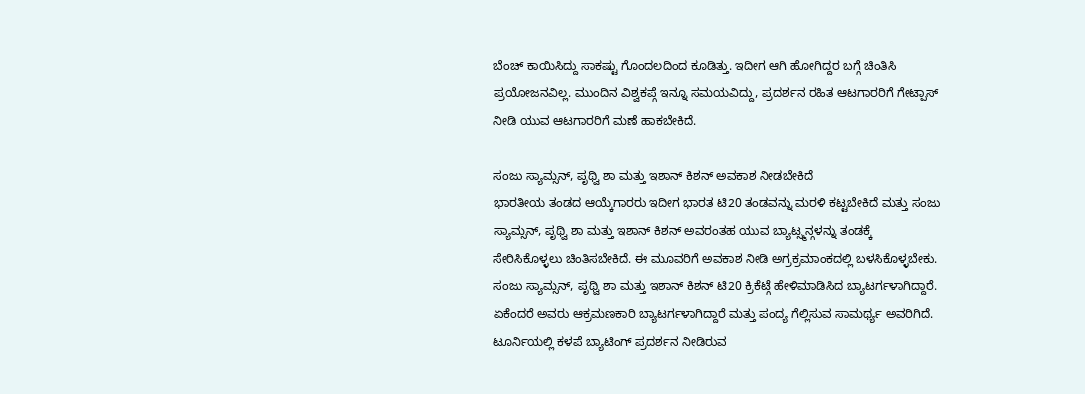ಬೆಂಚ್ ಕಾಯಿಸಿದ್ದು ಸಾಕಷ್ಟು ಗೊಂದಲದಿಂದ ಕೂಡಿತ್ತು. ಇದೀಗ ಆಗಿ ಹೋಗಿದ್ದರ ಬಗ್ಗೆ ಚಿಂತಿಸಿ ಪ್ರಯೋಜನವಿಲ್ಲ. ಮುಂದಿನ ವಿಶ್ವಕಪ್ಗೆ ಇನ್ನೂ ಸಮಯವಿದ್ದು, ಪ್ರದರ್ಶನ ರಹಿತ ಆಟಗಾರರಿಗೆ ಗೇಟ್ಪಾಸ್ ನೀಡಿ ಯುವ ಆಟಗಾರರಿಗೆ ಮಣೆ ಹಾಕಬೇಕಿದೆ.

ಸಂಜು ಸ್ಯಾಮ್ಸನ್, ಪೃಥ್ವಿ ಶಾ ಮತ್ತು ಇಶಾನ್ ಕಿಶನ್ ಅವಕಾಶ ನೀಡಬೇಕಿದೆ
ಭಾರತೀಯ ತಂಡದ ಆಯ್ಕೆಗಾರರು ಇದೀಗ ಭಾರತ ಟಿ20 ತಂಡವನ್ನು ಮರಳಿ ಕಟ್ಟಬೇಕಿದೆ ಮತ್ತು ಸಂಜು ಸ್ಯಾಮ್ಸನ್, ಪೃಥ್ವಿ ಶಾ ಮತ್ತು ಇಶಾನ್ ಕಿಶನ್ ಅವರಂತಹ ಯುವ ಬ್ಯಾಟ್ಸ್ಮನ್ಗಳನ್ನು ತಂಡಕ್ಕೆ ಸೇರಿಸಿಕೊಳ್ಳಲು ಚಿಂತಿಸಬೇಕಿದೆ. ಈ ಮೂವರಿಗೆ ಅವಕಾಶ ನೀಡಿ ಅಗ್ರಕ್ರಮಾಂಕದಲ್ಲಿ ಬಳಸಿಕೊಳ್ಳಬೇಕು.
ಸಂಜು ಸ್ಯಾಮ್ಸನ್, ಪೃಥ್ವಿ ಶಾ ಮತ್ತು ಇಶಾನ್ ಕಿಶನ್ ಟಿ20 ಕ್ರಿಕೆಟ್ಗೆ ಹೇಳಿಮಾಡಿಸಿದ ಬ್ಯಾಟರ್ಗಳಾಗಿದ್ದಾರೆ. ಏಕೆಂದರೆ ಅವರು ಆಕ್ರಮಣಕಾರಿ ಬ್ಯಾಟರ್ಗಳಾಗಿದ್ದಾರೆ ಮತ್ತು ಪಂದ್ಯ ಗೆಲ್ಲಿಸುವ ಸಾಮರ್ಥ್ಯ ಅವರಿಗಿದೆ. ಟೂರ್ನಿಯಲ್ಲಿ ಕಳಪೆ ಬ್ಯಾಟಿಂಗ್ ಪ್ರದರ್ಶನ ನೀಡಿರುವ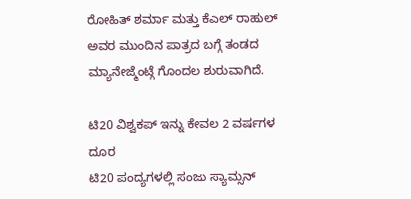ರೋಹಿತ್ ಶರ್ಮಾ ಮತ್ತು ಕೆಎಲ್ ರಾಹುಲ್ ಅವರ ಮುಂದಿನ ಪಾತ್ರದ ಬಗ್ಗೆ ತಂಡದ ಮ್ಯಾನೇಜ್ಮೆಂಟ್ಗೆ ಗೊಂದಲ ಶುರುವಾಗಿದೆ.

ಟಿ20 ವಿಶ್ವಕಪ್ ಇನ್ನು ಕೇವಲ 2 ವರ್ಷಗಳ ದೂರ
ಟಿ20 ಪಂದ್ಯಗಳಲ್ಲಿ ಸಂಜು ಸ್ಯಾಮ್ಸನ್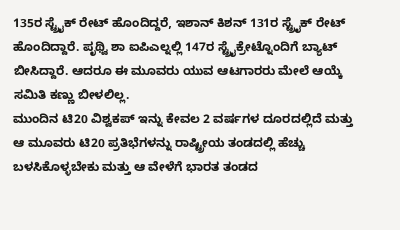135ರ ಸ್ಟ್ರೈಕ್ ರೇಟ್ ಹೊಂದಿದ್ದರೆ, ಇಶಾನ್ ಕಿಶನ್ 131ರ ಸ್ಟ್ರೈಕ್ ರೇಟ್ ಹೊಂದಿದ್ದಾರೆ. ಪೃಥ್ವಿ ಶಾ ಐಪಿಎಲ್ನಲ್ಲಿ 147ರ ಸ್ಟ್ರೈಕ್ರೇಟ್ನೊಂದಿಗೆ ಬ್ಯಾಟ್ ಬೀಸಿದ್ದಾರೆ. ಆದರೂ ಈ ಮೂವರು ಯುವ ಆಟಗಾರರು ಮೇಲೆ ಆಯ್ಕೆ ಸಮಿತಿ ಕಣ್ಣು ಬೀಳಲಿಲ್ಲ.
ಮುಂದಿನ ಟಿ20 ವಿಶ್ವಕಪ್ ಇನ್ನು ಕೇವಲ 2 ವರ್ಷಗಳ ದೂರದಲ್ಲಿದೆ ಮತ್ತು ಆ ಮೂವರು ಟಿ20 ಪ್ರತಿಭೆಗಳನ್ನು ರಾಷ್ಟ್ರೀಯ ತಂಡದಲ್ಲಿ ಹೆಚ್ಚು ಬಳಸಿಕೊಳ್ಳಬೇಕು ಮತ್ತು ಆ ವೇಳೆಗೆ ಭಾರತ ತಂಡದ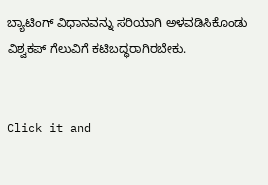ಬ್ಯಾಟಿಂಗ್ ವಿಧಾನವನ್ನು ಸರಿಯಾಗಿ ಅಳವಡಿಸಿಕೊಂಡು ವಿಶ್ವಕಪ್ ಗೆಲುವಿಗೆ ಕಟಿಬದ್ಧರಾಗಿರಬೇಕು.


Click it and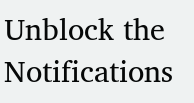Unblock the Notifications